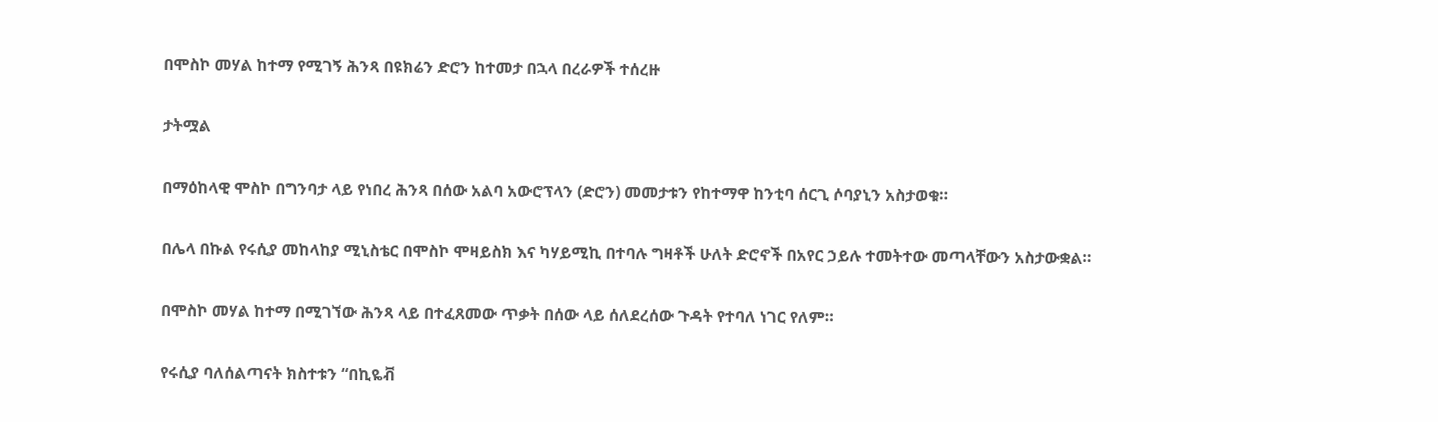በሞስኮ መሃል ከተማ የሚገኝ ሕንጻ በዩክሬን ድሮን ከተመታ በኋላ በረራዎች ተሰረዙ

ታትሟል

በማዕከላዊ ሞስኮ በግንባታ ላይ የነበረ ሕንጻ በሰው አልባ አውሮፕላን (ድሮን) መመታቱን የከተማዋ ከንቲባ ሰርጊ ሶባያኒን አስታወቁ።

በሌላ በኩል የሩሲያ መከላከያ ሚኒስቴር በሞስኮ ሞዛይስክ እና ካሃይሚኪ በተባሉ ግዛቶች ሁለት ድሮኖች በአየር ኃይሉ ተመትተው መጣላቸውን አስታውቋል።

በሞስኮ መሃል ከተማ በሚገኘው ሕንጻ ላይ በተፈጸመው ጥቃት በሰው ላይ ሰለደረሰው ጉዳት የተባለ ነገር የለም።

የሩሲያ ባለሰልጣናት ክስተቱን “በኪዬቭ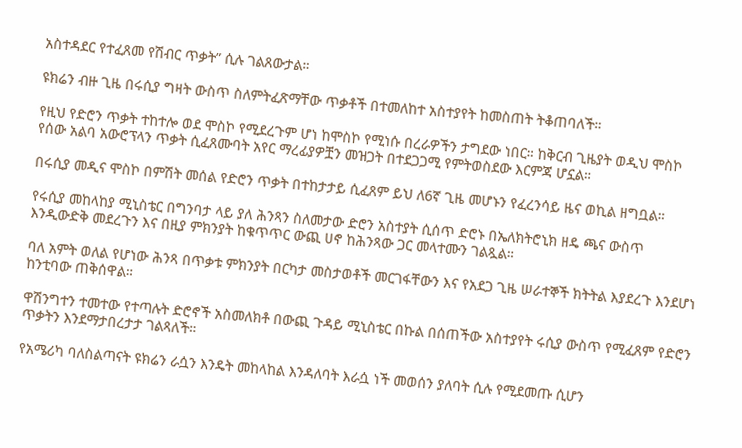አስተዳደር የተፈጸመ የሽብር ጥቃት” ሲሉ ገልጸውታል።

ዩክሬን ብዙ ጊዜ በሩሲያ ግዛት ውስጥ ስለምትፈጽማቸው ጥቃቶች በተመለከተ አስተያየት ከመስጠት ትቆጠባለች።

የዚህ የድሮን ጥቃት ተከተሎ ወደ ሞስኮ የሚደረጉም ሆነ ከሞስኮ የሚነሱ በረራዎችን ታግደው ነበር። ከቅርብ ጊዜያት ወዲህ ሞስኮ የሰው አልባ አውሮፕላን ጥቃት ሲፈጸሙባት አየር ማረፊያዎቿን መዝጋት በተደጋጋሚ የምትወስደው እርምጃ ሆኗል።

በሩሲያ መዲና ሞስኮ በምሽት መሰል የድሮን ጥቃት በተከታታይ ሲፈጸም ይህ ለ6ኛ ጊዜ መሆኑን የፈረንሳይ ዜና ወኪል ዘግቧል።

የሩሲያ መከላከያ ሚኒስቴር በግንባታ ላይ ያለ ሕንጻን ስለመታው ድሮን አስተያት ሲሰጥ ድሮኑ በኤለክትሮኒክ ዘዴ ጫና ውስጥ እንዲውድቅ መደረጉን እና በዚያ ምክንያት ከቁጥጥር ውጪ ሀኖ ከሕንጻው ጋር መላተሙን ገልጿል።

ባለ አምት ወለል የሆነው ሕንጻ በጥቃቱ ምክንያት በርካታ መስታወቶች መርገፋቸውን እና የአደጋ ጊዜ ሠራተኞች ክትትል እያደረጉ እንደሆነ ከንቲባው ጠቅሰዋል።

ዋሽንግተን ተመተው የተጣሉት ድሮኖች አስመለክቶ በውጪ ጉዳይ ሚኒስቴር በኩል በሰጠችው አስተያየት ሩሲያ ውስጥ የሚፈጸም የድሮን ጥቃትን እንደማታበረታታ ገልጻለች።

የአሜሪካ ባለስልጣናት ዩክሬን ራሷን እንዴት መከላከል እንዳለባት እራሷ ነች መወሰን ያለባት ሲሉ የሚደመጡ ሲሆን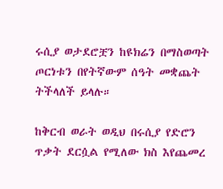ሩሲያ ወታደሮቿን ከዩክሬን በማስወጣት ጦርነቱን በየትኛውም ሰዓት መቋጨት ትችላለች ይላሉ።

ከቅርብ ወራት ወዲህ በሩሲያ የድሮን ጥቃት ደርሷል የሚለው ክስ እየጨመረ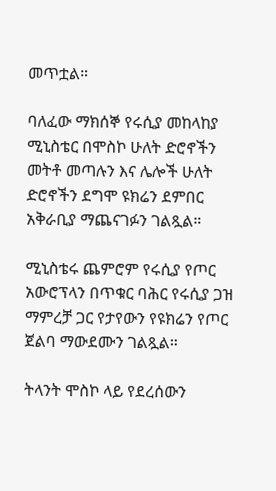መጥቷል።

ባለፈው ማክሰኞ የሩሲያ መከላከያ ሚኒስቴር በሞስኮ ሁለት ድሮኖችን መትቶ መጣሉን እና ሌሎች ሁለት ድሮኖችን ደግሞ ዩክሬን ደምበር አቅራቢያ ማጨናገፉን ገልጿል።

ሚኒስቴሩ ጨምሮም የሩሲያ የጦር አውሮፕላን በጥቁር ባሕር የሩሲያ ጋዝ ማምረቻ ጋር የታየውን የዩክሬን የጦር ጀልባ ማውደሙን ገልጿል።

ትላንት ሞስኮ ላይ የደረሰውን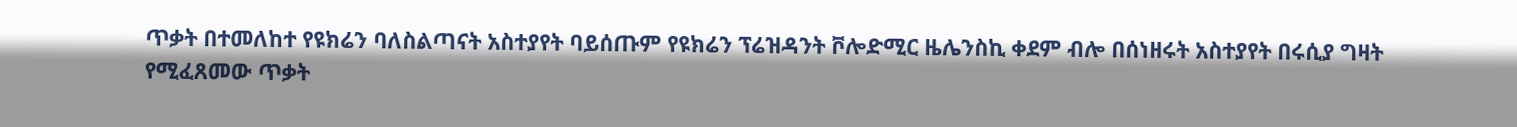ጥቃት በተመለከተ የዩክሬን ባለስልጣናት አስተያየት ባይሰጡም የዩክሬን ፕሬዝዳንት ቮሎድሚር ዜሌንስኪ ቀደም ብሎ በሰነዘሩት አስተያየት በሩሲያ ግዛት የሚፈጸመው ጥቃት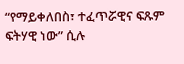“የማይቀለበስ፣ ተፈጥሯዊና ፍጹም ፍትሃዊ ነው” ሲሉ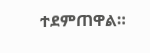ተደምጠዋል።